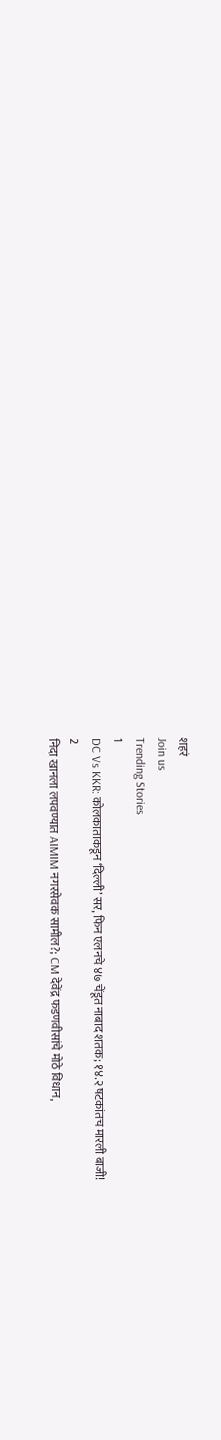शहरं
Join us
Trending Stories
1
DC Vs KKR: कोलकाताकडून ‘दिल्ली’ सर, फिन एलनचे ४७ चेंडूत नाबाद शतक; १४.२ षटकांतच मारली बाजी!
2
निदा खानला लपवण्यात AIMIM नगरसेवक सामील?; CM देवेंद्र फडणवीसांचे मोठे विधान,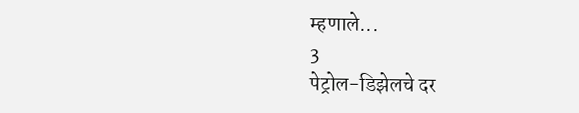म्हणाले...
3
पेट्रोल-डिझेलचे दर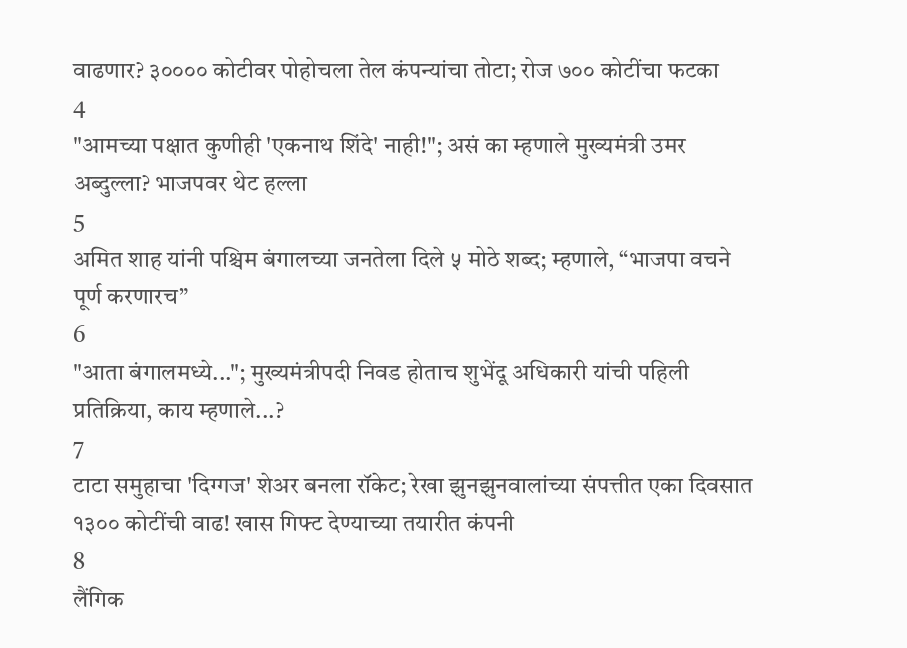वाढणार? ३०००० कोटीवर पोहोचला तेल कंपन्यांचा तोटा; रोज ७०० कोटींचा फटका
4
"आमच्या पक्षात कुणीही 'एकनाथ शिंदे' नाही!"; असं का म्हणाले मुख्यमंत्री उमर अब्दुल्ला? भाजपवर थेट हल्ला
5
अमित शाह यांनी पश्चिम बंगालच्या जनतेला दिले ५ मोठे शब्द; म्हणाले, “भाजपा वचने पूर्ण करणारच”
6
"आता बंगालमध्ये..."; मुख्यमंत्रीपदी निवड होताच शुभेंदू अधिकारी यांची पहिली प्रतिक्रिया, काय म्हणाले...?
7
टाटा समुहाचा 'दिग्गज' शेअर बनला रॉकेट; रेखा झुनझुनवालांच्या संपत्तीत एका दिवसात १३०० कोटींची वाढ! खास गिफ्ट देण्याच्या तयारीत कंपनी
8
लैंगिक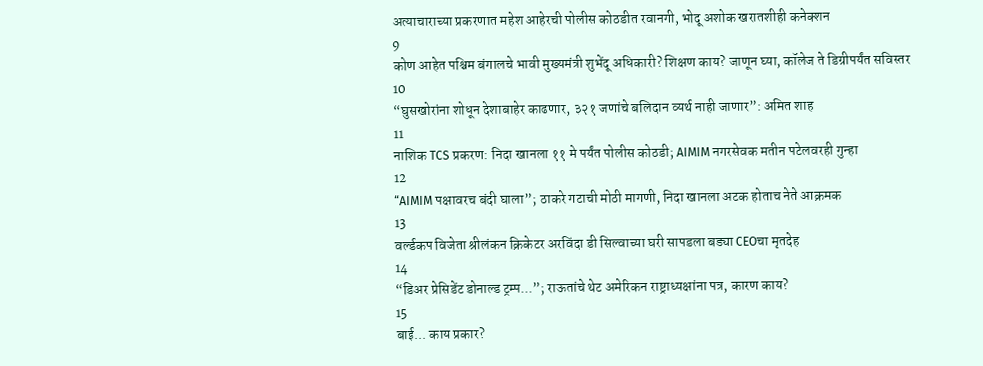अत्याचाराच्या प्रकरणात महेश आहेरची पोलीस कोठडीत रवानगी, भोदू अशोक खरातशीही कनेक्शन
9
कोण आहेत पश्चिम बंगालचे भावी मुख्यमंत्री शुभेंदू अधिकारी? शिक्षण काय? जाणून घ्या, कॉलेज ते डिग्रीपर्यंत सविस्तर
10
“घुसखोरांना शोधून देशाबाहेर काढणार, ३२१ जणांचे बलिदान व्यर्थ नाही जाणार”: अमित शाह
11
नाशिक TCS प्रकरण: निदा खानला ११ मे पर्यंत पोलीस कोठडी; AIMIM नगरसेवक मतीन पटेलवरही गुन्हा
12
“AIMIM पक्षावरच बंदी घाला”; ठाकरे गटाची मोठी मागणी, निदा खानला अटक होताच नेते आक्रमक
13
वर्ल्डकप विजेता श्रीलंकन क्रिकेटर अरविंदा डी सिल्वाच्या घरी सापडला बड्या CEOचा मृतदेह
14
“डिअर प्रेसिडेंट डोनाल्ड ट्रम्प...”; राऊतांचे थेट अमेरिकन राष्ट्राध्यक्षांना पत्र, कारण काय?
15
बाई... काय प्रकार?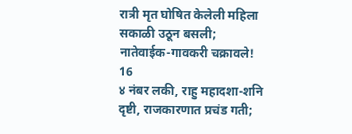रात्री मृत घोषित केलेली महिला सकाळी उठून बसली; नातेवाईक-गावकरी चक्रावले!
16
४ नंबर लकी, राहु महादशा-शनि दृष्टी, राजकारणात प्रचंड गती;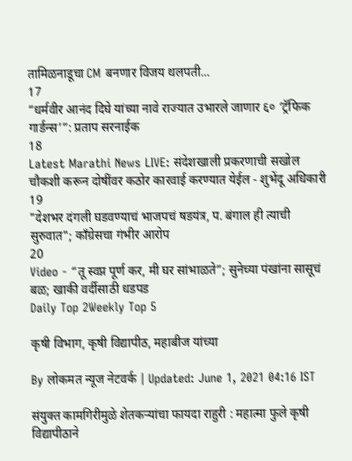तामिळनाडूचा CM बनणार विजय थलपती...
17
“धर्मवीर आनंद दिघे यांच्या नावे राज्यात उभारले जाणार ६० ‘ट्रॅफिक गार्डन्स’”: प्रताप सरनाईक
18
Latest Marathi News LIVE: संदेशखाली प्रकरणाची सखोल चौकशी करून दोषींवर कठोर कारवाई करण्यात येईल - शुभेंदू अधिकारी
19
"देशभर दंगली घडवण्याचं भाजपचं षडयंत्र, प. बंगाल ही त्याची सुरुवात"; काँग्रेसचा गंभीर आरोप
20
Video - “तू स्वप्न पूर्ण कर, मी घर सांभाळते”; सुनेच्या पंखांना सासूचं बळ; खाकी वर्दीसाठी धडपड
Daily Top 2Weekly Top 5

कृषी विभाग, कृषी विद्यापीठ, महाबीज यांच्या

By लोकमत न्यूज नेटवर्क | Updated: June 1, 2021 04:16 IST

संयुक्त कामगिरीमुळे शेतकऱ्यांचा फायदा राहुरी : महात्मा फुले कृषी विद्यापीठाने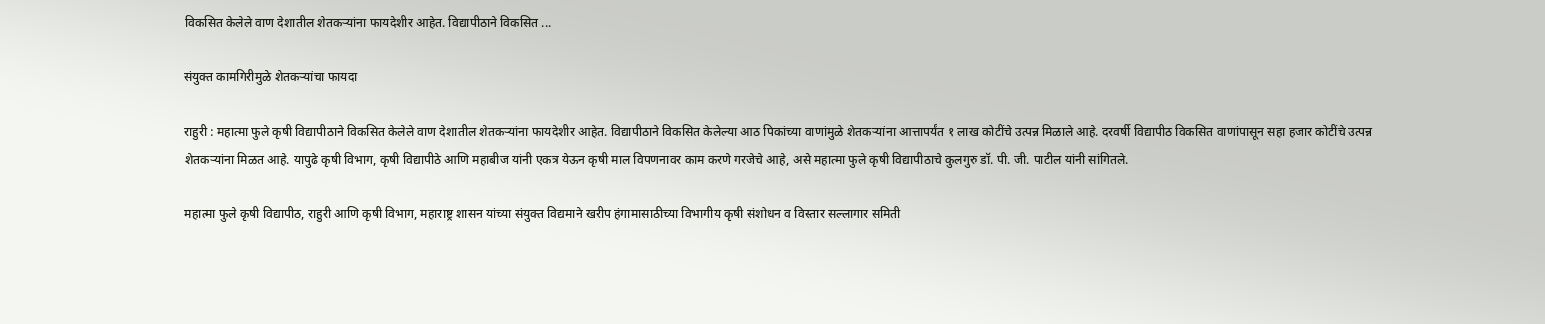विकसित केलेले वाण देशातील शेतकऱ्यांना फायदेशीर आहेत. विद्यापीठाने विकसित ...

संयुक्त कामगिरीमुळे शेतकऱ्यांचा फायदा

राहुरी : महात्मा फुले कृषी विद्यापीठाने विकसित केलेले वाण देशातील शेतकऱ्यांना फायदेशीर आहेत. विद्यापीठाने विकसित केलेल्या आठ पिकांच्या वाणांमुळे शेतकऱ्यांना आत्तापर्यंत १ लाख कोटींचे उत्पन्न मिळाले आहे. दरवर्षी विद्यापीठ विकसित वाणांपासून सहा हजार कोटींचे उत्पन्न शेतकऱ्यांना मिळत आहे. यापुढे कृषी विभाग, कृषी विद्यापीठे आणि महाबीज यांनी एकत्र येऊन कृषी माल विपणनावर काम करणे गरजेचे आहे, असे महात्मा फुले कृषी विद्यापीठाचे कुलगुरु डॉ. पी. जी. पाटील यांनी सांगितले.

महात्मा फुले कृषी विद्यापीठ, राहुरी आणि कृषी विभाग, महाराष्ट्र शासन यांच्या संयुक्त विद्यमाने खरीप हंगामासाठीच्या विभागीय कृषी संशोधन व विस्तार सल्लागार समिती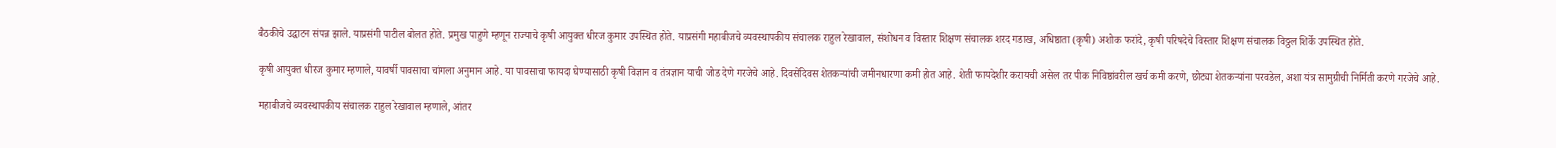बैठकीचे उद्घाटन संपन्न झाले. याप्रसंगी पाटील बोलत होते. प्रमुख पाहुणे म्हणून राज्याचे कृषी आयुक्त धीरज कुमार उपस्थित होते. याप्रसंगी महाबीजचे व्यवस्थापकीय संचालक राहुल रेखावाल, संशोधन व विस्तार शिक्षण संचालक शरद गडाख, अधिष्ठाता (कृषी) अशोक फरांदे, कृषी परिषदेचे विस्तार शिक्षण संचालक विठ्ठल शिर्के उपस्थित होते.

कृषी आयुक्त धीरज कुमार म्हणाले, यावर्षी पावसाचा चांगला अनुमान आहे. या पावसाचा फायदा घेण्यासाठी कृषी विज्ञान व तंत्रज्ञान याची जोड देणे गरजेचे आहे. दिवसेंदिवस शेतकऱ्यांची जमीनधारणा कमी होत आहे. शेती फायदेशीर करायची असेल तर पीक निविष्ठांवरील खर्च कमी करणे, छोट्या शेतकऱ्यांना परवडेल, अशा यंत्र सामुग्रीची निर्मिती करणे गरजेचे आहे.

महाबीजचे व्यवस्थापकीय संचालक राहुल रेखावाल म्हणाले, आंतर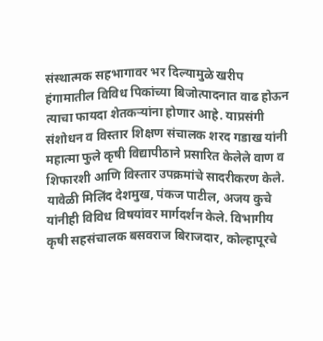संस्थात्मक सहभागावर भर दिल्यामुळे खरीप हंगामातील विविध पिकांच्या बिजोत्पादनात वाढ होऊन त्याचा फायदा शेतकऱ्यांना होणार आहे. याप्रसंगी संशोधन व विस्तार शिक्षण संचालक शरद गडाख यांनी महात्मा फुले कृषी विद्यापीठाने प्रसारित केलेले वाण व शिफारशी आणि विस्तार उपक्रमांचे सादरीकरण केले. यावेळी मिलिंद देशमुख, पंकज पाटील, अजय कुचे यांनीही विविध विषयांवर मार्गदर्शन केले. विभागीय कृषी सहसंचालक बसवराज बिराजदार, कोल्हापूरचे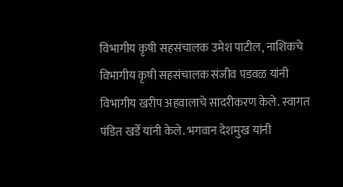विभागीय कृषी सहसंचालक उमेश पाटील, नाशिकचे विभागीय कृषी सहसंचालक संजीव पडवळ यांनी विभागीय खरीप अहवालाचे सादरीकरण केले. स्वागत पंडित खर्डे यांनी केले. भगवान देशमुख यांनी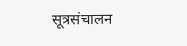सूत्रसंचालन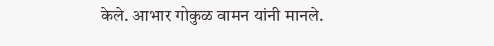केले. आभार गोकुळ वामन यांनी मानले.